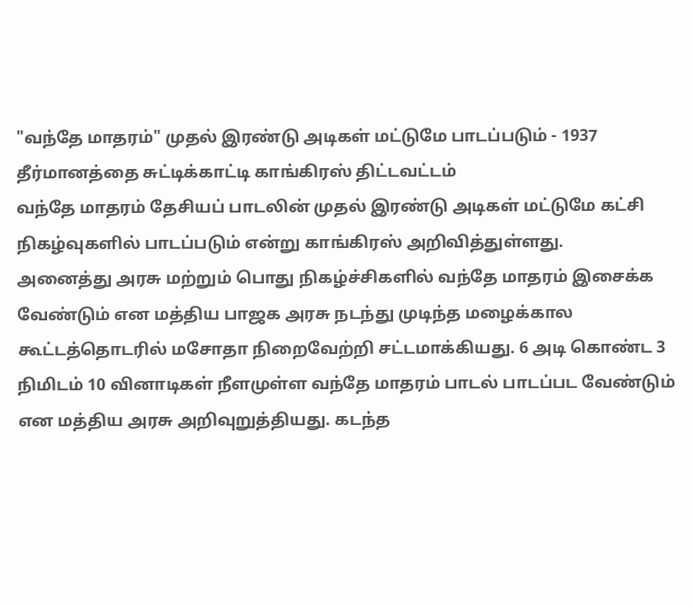"வந்தே மாதரம்" முதல் இரண்டு அடிகள் மட்டுமே பாடப்படும் - 1937 தீர்மானத்தை சுட்டிக்காட்டி காங்கிரஸ் திட்டவட்டம்
வந்தே மாதரம் தேசியப் பாடலின் முதல் இரண்டு அடிகள் மட்டுமே கட்சி நிகழ்வுகளில் பாடப்படும் என்று காங்கிரஸ் அறிவித்துள்ளது.
அனைத்து அரசு மற்றும் பொது நிகழ்ச்சிகளில் வந்தே மாதரம் இசைக்க வேண்டும் என மத்திய பாஜக அரசு நடந்து முடிந்த மழைக்கால கூட்டத்தொடரில் மசோதா நிறைவேற்றி சட்டமாக்கியது. 6 அடி கொண்ட 3 நிமிடம் 10 வினாடிகள் நீளமுள்ள வந்தே மாதரம் பாடல் பாடப்பட வேண்டும் என மத்திய அரசு அறிவுறுத்தியது. கடந்த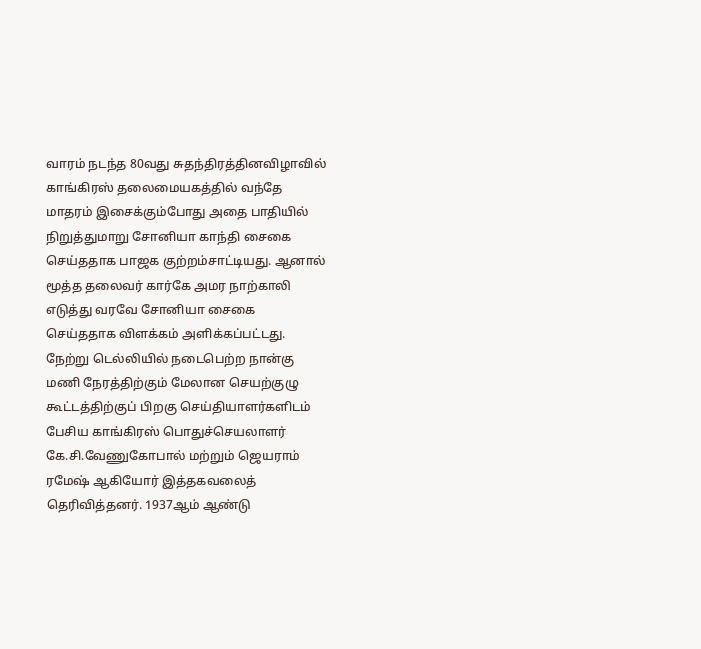வாரம் நடந்த 80வது சுதந்திரத்தினவிழாவில் காங்கிரஸ் தலைமையகத்தில் வந்தே மாதரம் இசைக்கும்போது அதை பாதியில் நிறுத்துமாறு சோனியா காந்தி சைகை செய்ததாக பாஜக குற்றம்சாட்டியது. ஆனால் மூத்த தலைவர் கார்கே அமர நாற்காலி எடுத்து வரவே சோனியா சைகை செய்ததாக விளக்கம் அளிக்கப்பட்டது.
நேற்று டெல்லியில் நடைபெற்ற நான்கு மணி நேரத்திற்கும் மேலான செயற்குழு கூட்டத்திற்குப் பிறகு செய்தியாளர்களிடம் பேசிய காங்கிரஸ் பொதுச்செயலாளர் கே.சி.வேணுகோபால் மற்றும் ஜெயராம் ரமேஷ் ஆகியோர் இத்தகவலைத் தெரிவித்தனர். 1937ஆம் ஆண்டு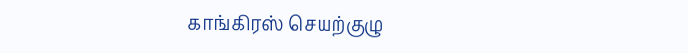காங்கிரஸ் செயற்குழு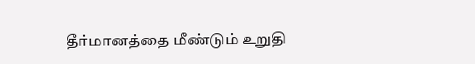தீர்மானத்தை மீண்டும் உறுதி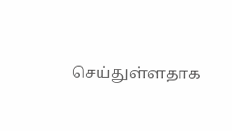செய்துள்ளதாக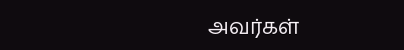அவர்கள்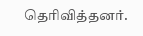தெரிவித்தனர்.